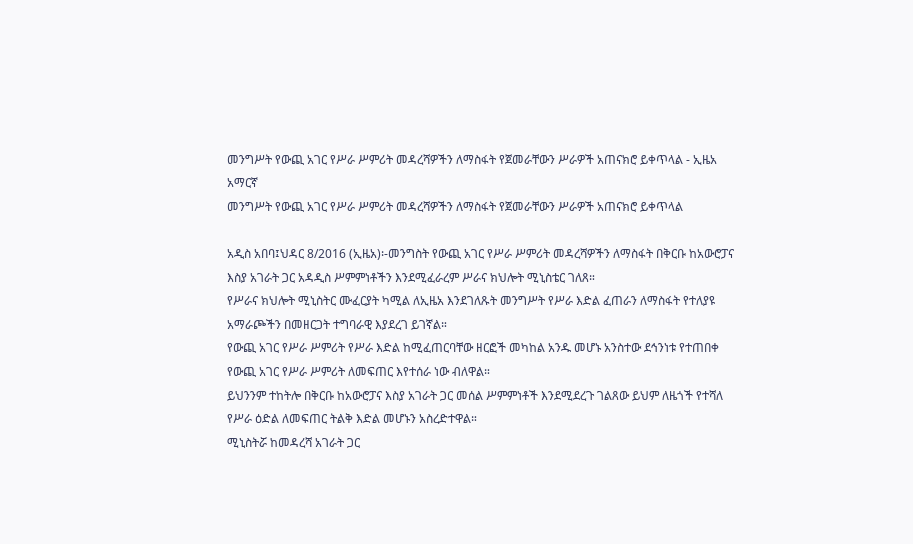መንግሥት የውጪ አገር የሥራ ሥምሪት መዳረሻዎችን ለማስፋት የጀመራቸውን ሥራዎች አጠናክሮ ይቀጥላል - ኢዜአ አማርኛ
መንግሥት የውጪ አገር የሥራ ሥምሪት መዳረሻዎችን ለማስፋት የጀመራቸውን ሥራዎች አጠናክሮ ይቀጥላል

አዲስ አበባ፤ህዳር 8/2016 (ኢዜአ)፡-መንግስት የውጪ አገር የሥራ ሥምሪት መዳረሻዎችን ለማስፋት በቅርቡ ከአውሮፓና እስያ አገራት ጋር አዳዲስ ሥምምነቶችን እንደሚፈራረም ሥራና ክህሎት ሚኒስቴር ገለጸ።
የሥራና ክህሎት ሚኒስትር ሙፈርያት ካሚል ለኢዜአ እንደገለጹት መንግሥት የሥራ እድል ፈጠራን ለማስፋት የተለያዩ አማራጮችን በመዘርጋት ተግባራዊ እያደረገ ይገኛል።
የውጪ አገር የሥራ ሥምሪት የሥራ እድል ከሚፈጠርባቸው ዘርፎች መካከል አንዱ መሆኑ አንስተው ደኅንነቱ የተጠበቀ የውጪ አገር የሥራ ሥምሪት ለመፍጠር እየተሰራ ነው ብለዋል።
ይህንንም ተከትሎ በቅርቡ ከአውሮፓና እስያ አገራት ጋር መሰል ሥምምነቶች እንደሚደረጉ ገልጸው ይህም ለዜጎች የተሻለ የሥራ ዕድል ለመፍጠር ትልቅ እድል መሆኑን አስረድተዋል።
ሚኒስትሯ ከመዳረሻ አገራት ጋር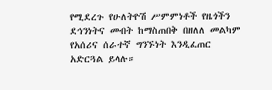የሚደረጉ የሁለትዮሽ ሥምምነቶች የዜጎችን ደኅንነትና መብት ከማስጠበቅ በዘለለ መልካም የአሰሪና ሰራተኛ ግንኙነት እንዲፈጠር አድርጓል ይላሉ።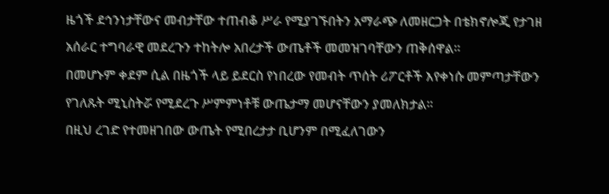ዜጎች ደኅንነታቸውና መብታቸው ተጠብቆ ሥራ የሚያገኙበትን አማራጭ ለመዘርጋት በቴክኖሎጂ የታገዘ አሰራር ተግባራዊ መደረጉን ተከትሎ አበረታች ውጤቶች መመዝገባቸውን ጠቅሰዋል።
በመሆኑም ቀደም ሲል በዜጎች ላይ ይደርስ የነበረው የመብት ጥሰት ሪፖርቶች እየቀነሱ መምጣታቸውን የገለጹት ሚኒስትሯ የሚደረጉ ሥምምነቶቹ ውጤታማ መሆናቸውን ያመለክታል።
በዚህ ረገድ የተመዘገበው ውጤት የሚበረታታ ቢሆንም በሚፈለገውን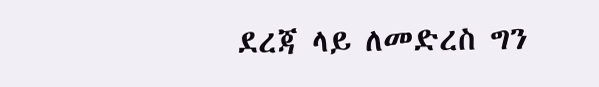ደረጃ ላይ ለመድረስ ግን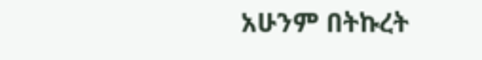አሁንም በትኩረት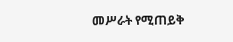መሥራት የሚጠይቅ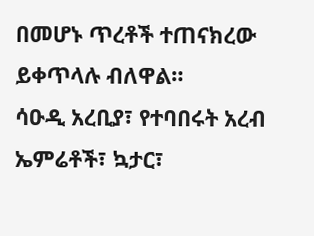በመሆኑ ጥረቶች ተጠናክረው ይቀጥላሉ ብለዋል።
ሳዑዲ አረቢያ፣ የተባበሩት አረብ ኤምሬቶች፣ ኳታር፣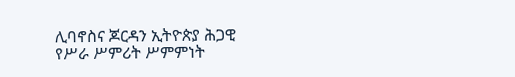ሊባኖስና ጆርዳን ኢትዮጵያ ሕጋዊ የሥራ ሥምሪት ሥምምነት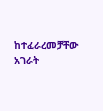ከተፈራረመቻቸው አገራት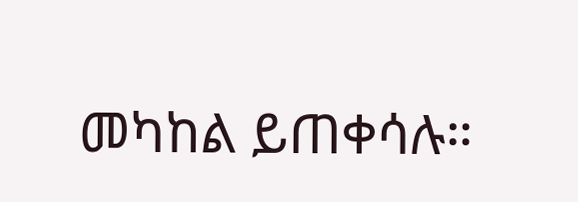መካከል ይጠቀሳሉ።